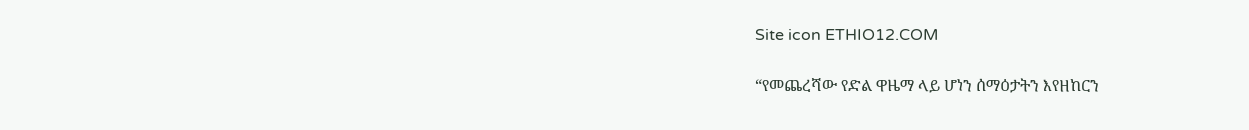Site icon ETHIO12.COM

“የመጨረሻው የድል ዋዜማ ላይ ሆነን ሰማዕታትን እየዘከርን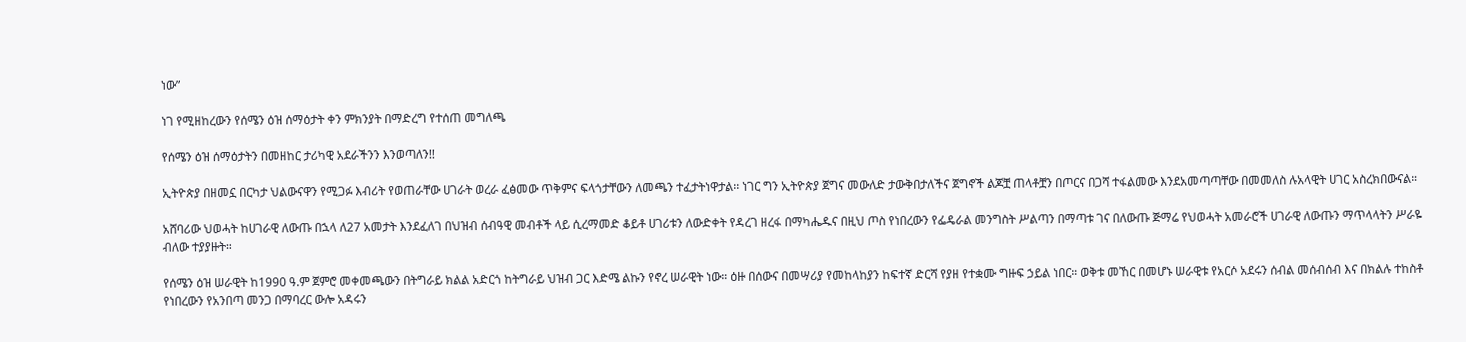ነው”

ነገ የሚዘከረውን የሰሜን ዕዝ ሰማዕታት ቀን ምክንያት በማድረግ የተሰጠ መግለጫ

የሰሜን ዕዝ ሰማዕታትን በመዘከር ታሪካዊ አደራችንን እንወጣለን!!

ኢትዮጵያ በዘመኗ በርካታ ህልውናዋን የሚጋፉ እብሪት የወጠራቸው ሀገራት ወረራ ፈፅመው ጥቅምና ፍላጎታቸውን ለመጫን ተፈታትነዋታል፡፡ ነገር ግን ኢትዮጵያ ጀግና መውለድ ታውቅበታለችና ጀግኖች ልጆቿ ጠላቶቿን በጦርና በጋሻ ተፋልመው እንደአመጣጣቸው በመመለስ ሉአላዊት ሀገር አስረክበውናል።

አሸባሪው ህወሓት ከሀገራዊ ለውጡ በኋላ ለ27 አመታት እንደፈለገ በህዝብ ሰብዓዊ መብቶች ላይ ሲረማመድ ቆይቶ ሀገሪቱን ለውድቀት የዳረገ ዘረፋ በማካሔዱና በዚህ ጦስ የነበረውን የፌዴራል መንግስት ሥልጣን በማጣቱ ገና በለውጡ ጅማሬ የህወሓት አመራሮች ሀገራዊ ለውጡን ማጥላላትን ሥራዬ ብለው ተያያዙት።

የሰሜን ዕዝ ሠራዊት ከ1990 ዓ.ም ጀምሮ መቀመጫውን በትግራይ ክልል አድርጎ ከትግራይ ህዝብ ጋር እድሜ ልኩን የኖረ ሠራዊት ነው። ዕዙ በሰውና በመሣሪያ የመከላከያን ከፍተኛ ድርሻ የያዘ የተቋሙ ግዙፍ ኃይል ነበር። ወቅቱ መኸር በመሆኑ ሠራዊቱ የአርሶ አደሩን ሰብል መሰብሰብ እና በክልሉ ተከስቶ የነበረውን የአንበጣ መንጋ በማባረር ውሎ አዳሩን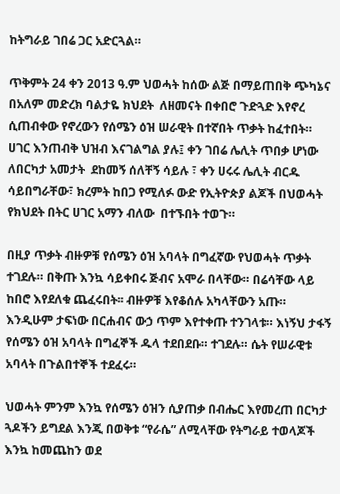ከትግራይ ገበሬ ጋር አድርጓል።

ጥቅምት 24 ቀን 2013 ዓ.ም ህወሓት ከሰው ልጅ በማይጠበቅ ጭካኔና በአለም መድረክ ባልታዬ ክህደት  ለዘመናት በቀበሮ ጉድጓድ እየኖረ ሲጠብቀው የኖረውን የሰሜን ዕዝ ሠራዊት በተኛበት ጥቃት ከፈተበት። ሀገር እንጠብቅ ህዝብ እናገልግል ያሉ፤ ቀን ገበሬ ሌሊት ጥበቃ ሆነው ለበርካታ አመታት  ደከመኝ ሰለቸኝ ሳይሉ ፣ ቀን ሀሩሩ ሌሊት ብርዱ ሳይበግራቸው፣ ክረምት ከበጋ የሚለፉ ውድ የኢትዮጵያ ልጆች በህወሓት የክህደት በትር ሀገር አማን ብለው  በተኙበት ተወጉ።

በዚያ ጥቃት ብዙዎቹ የሰሜን ዕዝ አባላት በግፈኛው የህወሓት ጥቃት ተገደሉ። በቅጡ እንኳ ሳይቀበሩ ጅብና አሞራ በላቸው። በሬሳቸው ላይ ከበሮ እየደለቁ ጨፈሩበት፡፡ ብዙዎቹ እየቆሰሉ አካላቸውን አጡ። እንዲሁም ታፍነው በርሐብና ውኃ ጥም እየተቀጡ ተንገላቱ። እነኝህ ታፋኝ የሰሜን ዕዝ አባላት በግፈኞች ዱላ ተደበደቡ። ተገደሉ። ሴት የሠራዊቱ አባላት በጉልበተኞች ተደፈሩ።

ህወሓት ምንም እንኳ የሰሜን ዕዝን ሲያጠቃ በብሔር እየመረጠ በርካታ ጓዶችን ይግደል እንጂ በወቅቱ “የራሴ” ለሚላቸው የትግራይ ተወላጆች እንኳ ከመጨከን ወደ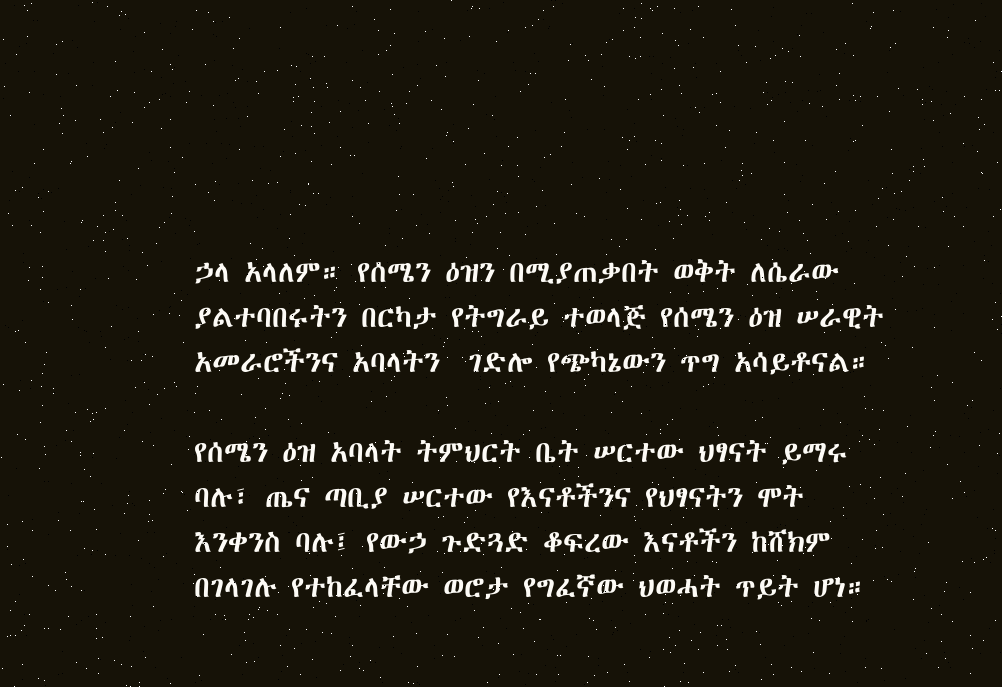ኃላ አላለም። የሰሜን ዕዝን በሚያጠቃበት ወቅት ለሴራው ያልተባበሩትን በርካታ የትግራይ ተወላጅ የሰሜን ዕዝ ሠራዊት አመራሮችንና አባላትን  ገድሎ የጭካኔውን ጥግ አሳይቶናል።

የሰሜን ዕዝ አባላት ትምህርት ቤት ሠርተው ህፃናት ይማሩ ባሉ፣ ጤና ጣቢያ ሠርተው የእናቶችንና የህፃናትን ሞት እንቀንስ ባሉ፤ የውኃ ጉድጓድ ቆፍረው እናቶችን ከሸክም በገላገሉ የተከፈላቸው ወሮታ የግፈኛው ህወሓት ጥይት ሆነ።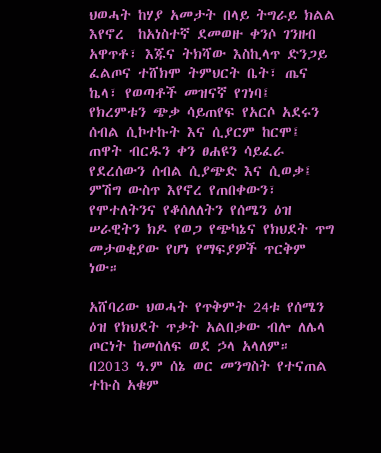ህወሓት ከሃያ አመታት በላይ ትግራይ ክልል እየኖረ  ከአነስተኛ ደመወዙ ቀንሶ ገንዘብ አዋጥቶ፣ እጁና ትክሻው እስኪላጥ ድንጋይ ፈልጦና ተሸክሞ ትምህርት ቤት፣ ጤና ኬላ፣ የወጣቶች መዝናኛ የገነባ፤  የክረምቱን ጭቃ ሳይጠየፍ የአርሶ አደሩን ሰብል ሲኮተኩት እና ሲያርም ከርሞ፤ ጠዋት ብርዱን ቀን ፀሐዩን ሳይፈራ የደረሰውን ሰብል ሲያጭድ እና ሲወቃ፤ ምሽግ ውስጥ እየኖረ የጠበቀውን፣ የሞተለትንና የቆሰለለትን የሰሜን ዕዝ ሠራዊትን ክዶ የወጋ የጭካኔና የክህደት ጥግ መታወቂያው የሆነ የማፍያዎች ጥርቅም ነው።

አሸባሪው ህወሓት የጥቅምት 24ቱ የሰሜን ዕዝ የክህደት ጥቃት አልበቃው ብሎ ለሌላ ጦርነት ከመሰለፍ ወደ ኃላ አላለም። በ2013 ዓ.ም ሰኔ ወር መንግስት የተናጠል ተኩስ አቁም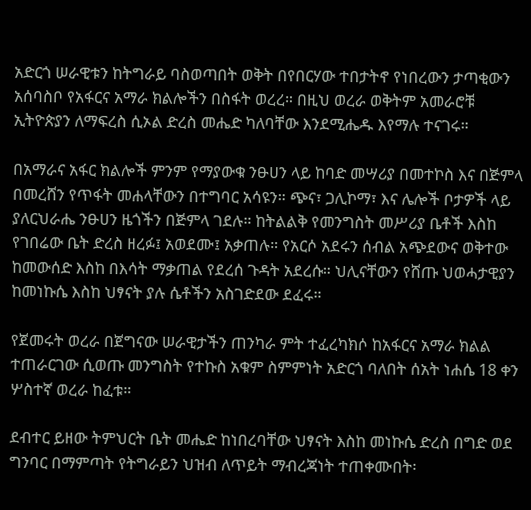አድርጎ ሠራዊቱን ከትግራይ ባስወጣበት ወቅት በየበርሃው ተበታትኖ የነበረውን ታጣቂውን አሰባስቦ የአፋርና አማራ ክልሎችን በስፋት ወረረ። በዚህ ወረራ ወቅትም አመራሮቹ ኢትዮጵያን ለማፍረስ ሲኦል ድረስ መሔድ ካለባቸው እንደሚሔዱ እየማሉ ተናገሩ።

በአማራና አፋር ክልሎች ምንም የማያውቁ ንፁሀን ላይ ከባድ መሣሪያ በመተኮስ እና በጅምላ በመረሸን የጥፋት መሐላቸውን በተግባር አሳዩን። ጭና፣ ጋሊኮማ፣ እና ሌሎች ቦታዎች ላይ ያለርህራሔ ንፁሀን ዜጎችን በጅምላ ገደሉ። ከትልልቅ የመንግስት መሥሪያ ቤቶች እስከ የገበሬው ቤት ድረስ ዘረፉ፤ አወደሙ፤ አቃጠሉ። የአርሶ አደሩን ሰብል አጭደውና ወቅተው ከመውሰድ እስከ በእሳት ማቃጠል የደረሰ ጉዳት አደረሱ። ህሊናቸውን የሸጡ ህወሓታዊያን ከመነኩሴ እስከ ህፃናት ያሉ ሴቶችን አስገድደው ደፈሩ።

የጀመሩት ወረራ በጀግናው ሠራዊታችን ጠንካራ ምት ተፈረካክሶ ከአፋርና አማራ ክልል ተጠራርገው ሲወጡ መንግስት የተኩስ አቁም ስምምነት አድርጎ ባለበት ሰአት ነሐሴ 18 ቀን ሦስተኛ ወረራ ከፈቱ።

ደብተር ይዘው ትምህርት ቤት መሔድ ከነበረባቸው ህፃናት እስከ መነኩሴ ድረስ በግድ ወደ ግንባር በማምጣት የትግራይን ህዝብ ለጥይት ማብረጃነት ተጠቀሙበት፡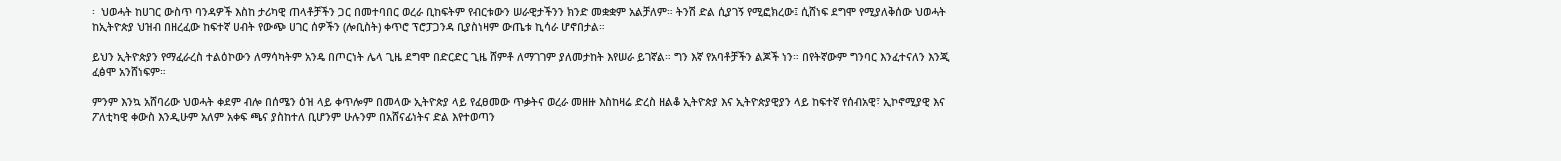፡  ህወሓት ከሀገር ውስጥ ባንዳዎች እስከ ታሪካዊ ጠላቶቻችን ጋር በመተባበር ወረራ ቢከፍትም የብርቱውን ሠራዊታችንን ክንድ መቋቋም አልቻለም። ትንሽ ድል ሲያገኝ የሚፎክረው፤ ሲሸነፍ ደግሞ የሚያለቅሰው ህወሓት ከኢትዮጵያ ህዝብ በዘረፈው ከፍተኛ ሀብት የውጭ ሀገር ሰዎችን (ሎቢስት) ቀጥሮ ፕሮፓጋንዳ ቢያስነዛም ውጤቱ ኪሳራ ሆኖበታል።

ይህን ኢትዮጵያን የማፈራረስ ተልዕኮውን ለማሳካትም አንዴ በጦርነት ሌላ ጊዜ ደግሞ በድርድር ጊዜ ሸምቶ ለማገገም ያለመታከት እየሠራ ይገኛል። ግን እኛ የአባቶቻችን ልጆች ነን። በየትኛውም ግንባር እንፈተናለን እንጂ ፈፅሞ አንሸነፍም።

ምንም እንኳ አሸባሪው ህወሓት ቀደም ብሎ በሰሜን ዕዝ ላይ ቀጥሎም በመላው ኢትዮጵያ ላይ የፈፀመው ጥቃትና ወረራ መዘዙ እስከዛሬ ድረስ ዘልቆ ኢትዮጵያ እና ኢትዮጵያዊያን ላይ ከፍተኛ የሰብአዊ፣ ኢኮኖሚያዊ እና ፖለቲካዊ ቀውስ እንዲሁም አለም አቀፍ ጫና ያስከተለ ቢሆንም ሁሉንም በአሸናፊነትና ድል እየተወጣን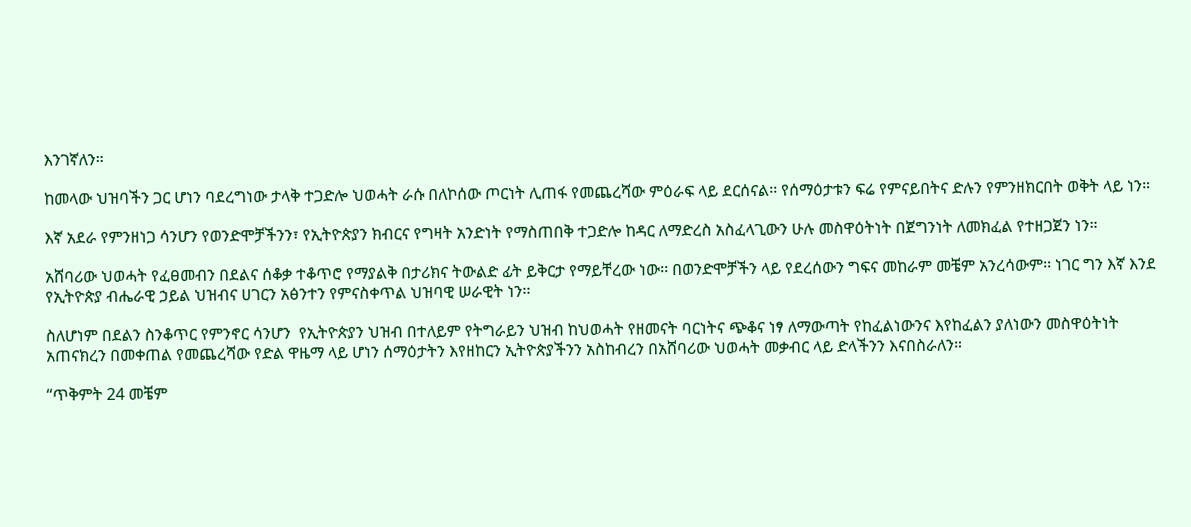እንገኛለን።

ከመላው ህዝባችን ጋር ሆነን ባደረግነው ታላቅ ተጋድሎ ህወሓት ራሱ በለኮሰው ጦርነት ሊጠፋ የመጨረሻው ምዕራፍ ላይ ደርሰናል፡፡ የሰማዕታቱን ፍሬ የምናይበትና ድሉን የምንዘክርበት ወቅት ላይ ነን።

እኛ አደራ የምንዘነጋ ሳንሆን የወንድሞቻችንን፣ የኢትዮጵያን ክብርና የግዛት አንድነት የማስጠበቅ ተጋድሎ ከዳር ለማድረስ አስፈላጊውን ሁሉ መስዋዕትነት በጀግንነት ለመክፈል የተዘጋጀን ነን።

አሸባሪው ህወሓት የፈፀመብን በደልና ሰቆቃ ተቆጥሮ የማያልቅ በታሪክና ትውልድ ፊት ይቅርታ የማይቸረው ነው፡፡ በወንድሞቻችን ላይ የደረሰውን ግፍና መከራም መቼም አንረሳውም፡፡ ነገር ግን እኛ እንደ የኢትዮጵያ ብሔራዊ ኃይል ህዝብና ሀገርን አፅንተን የምናስቀጥል ህዝባዊ ሠራዊት ነን፡፡

ስለሆነም በደልን ስንቆጥር የምንኖር ሳንሆን  የኢትዮጵያን ህዝብ በተለይም የትግራይን ህዝብ ከህወሓት የዘመናት ባርነትና ጭቆና ነፃ ለማውጣት የከፈልነውንና እየከፈልን ያለነውን መስዋዕትነት አጠናክረን በመቀጠል የመጨረሻው የድል ዋዜማ ላይ ሆነን ሰማዕታትን እየዘከርን ኢትዮጵያችንን አስከብረን በአሸባሪው ህወሓት መቃብር ላይ ድላችንን እናበስራለን።

“ጥቅምት 24 መቼም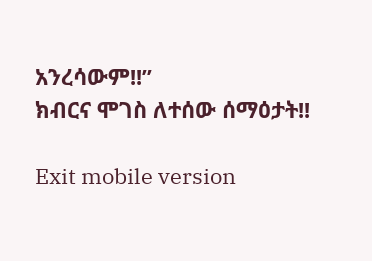አንረሳውም!!”
ክብርና ሞገስ ለተሰው ሰማዕታት!!

Exit mobile version